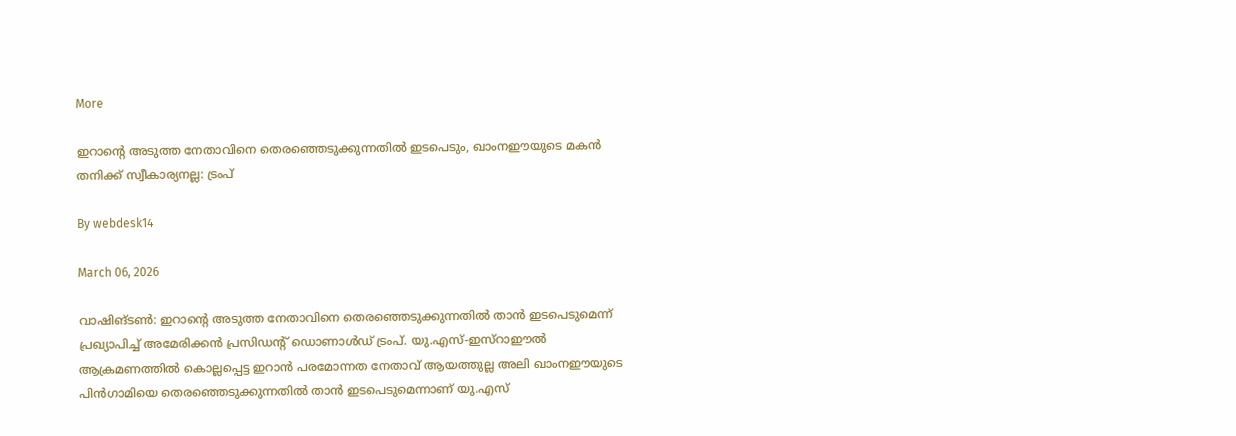More

ഇറാന്റെ അടുത്ത നേതാവിനെ തെരഞ്ഞെടുക്കുന്നതില്‍ ഇടപെടും, ഖാംനഈയുടെ മകന്‍ തനിക്ക് സ്വീകാര്യനല്ല: ട്രംപ്

By webdesk14

March 06, 2026

വാഷിങ്ടണ്‍: ഇറാന്റെ അടുത്ത നേതാവിനെ തെരഞ്ഞെടുക്കുന്നതില്‍ താന്‍ ഇടപെടുമെന്ന് പ്രഖ്യാപിച്ച് അമേരിക്കന്‍ പ്രസിഡന്റ് ഡൊണാള്‍ഡ് ട്രംപ്. യു.എസ്-ഇസ്‌റാഈല്‍ ആക്രമണത്തില്‍ കൊല്ലപ്പെട്ട ഇറാന്‍ പരമോന്നത നേതാവ് ആയത്തുല്ല അലി ഖാംനഈയുടെ പിന്‍ഗാമിയെ തെരഞ്ഞെടുക്കുന്നതില്‍ താന്‍ ഇടപെടുമെന്നാണ് യു.എസ്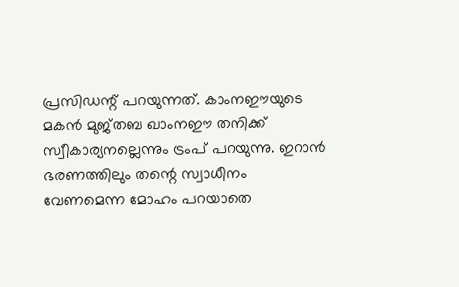പ്രസിഡന്റ് പറയുന്നത്. കാംനഈയുടെ മകന്‍ മുജ്തബ ഖാംനഈ തനിക്ക് സ്വീകാര്യനല്ലെന്നും ട്രംപ് പറയുന്നു. ഇറാന്‍ ഭരണത്തിലും തന്റെ സ്വാധീനം വേണമെന്ന മോഹം പറയാതെ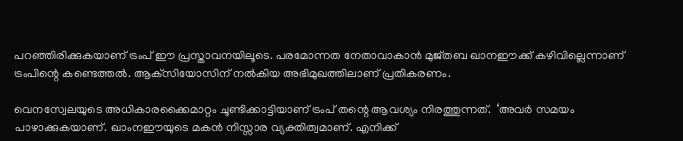പറഞ്ഞിരിക്കുകയാണ് ട്രംപ് ഈ പ്രസ്താവനയിലൂടെ. പരമോന്നത നേതാവാകാന്‍ മുജ്തബ ഖാനഈക്ക് കഴിവില്ലെന്നാണ് ട്രംപിന്റെ കണ്ടെത്തല്‍. ആക്‌സിയോസിന് നല്‍കിയ അഭിമുഖത്തിലാണ് പ്രതികരണം.

വെനസ്വേലയുടെ അധികാരക്കൈമാറ്റം ചൂണ്ടിക്കാട്ടിയാണ് ട്രംപ് തന്റെ ആവശ്യം നിരത്തുന്നത്.  ‘അവര്‍ സമയം പാഴാക്കുകയാണ്. ഖാംനഈയുടെ മകന്‍ നിസ്സാര വ്യക്തിത്വമാണ്. എനിക്ക്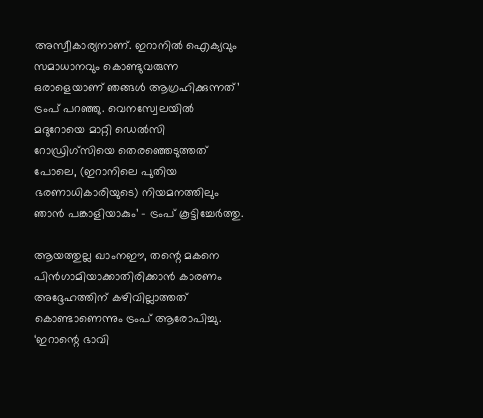അസ്വീകാര്യനാണ്. ഇറാനില്‍ ഐക്യവും സമാധാനവും കൊണ്ടുവരുന്ന ഒരാളെയാണ് ഞങ്ങള്‍ ആഗ്രഹിക്കുന്നത്’ ട്രംപ് പറഞ്ഞു. വെനസ്വേലയില്‍ മദുറോയെ മാറ്റി ഡെല്‍സി റോഡ്രിഗ്‌സിയെ തെരഞ്ഞെടുത്തത് പോലെ, (ഇറാനിലെ പുതിയ ഭരണാധികാരിയുടെ) നിയമനത്തിലും ഞാന്‍ പങ്കാളിയാകും’ – ട്രംപ് കൂട്ടിച്ചേര്‍ത്തു.

ആയത്തുല്ല ഖാംനഈ, തന്റെ മകനെ പിന്‍ഗാമിയാക്കാതിരിക്കാന്‍ കാരണം അദ്ദേഹത്തിന് കഴിവില്ലാത്തത് കൊണ്ടാണെന്നും ട്രംപ് ആരോപിച്ചു. ‘ഇറാന്റെ ഭാവി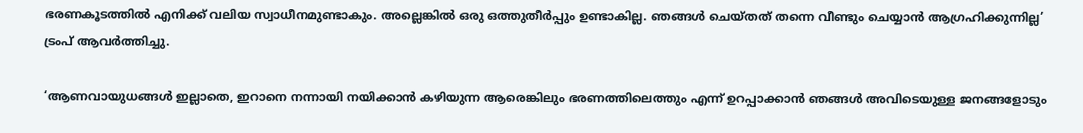ഭരണകൂടത്തില്‍ എനിക്ക് വലിയ സ്വാധീനമുണ്ടാകും. അല്ലെങ്കില്‍ ഒരു ഒത്തുതീര്‍പ്പും ഉണ്ടാകില്ല. ഞങ്ങള്‍ ചെയ്തത് തന്നെ വീണ്ടും ചെയ്യാന്‍ ആഗ്രഹിക്കുന്നില്ല’ ട്രംപ് ആവര്‍ത്തിച്ചു.

‘ആണവായുധങ്ങള്‍ ഇല്ലാതെ, ഇറാനെ നന്നായി നയിക്കാന്‍ കഴിയുന്ന ആരെങ്കിലും ഭരണത്തിലെത്തും എന്ന് ഉറപ്പാക്കാന്‍ ഞങ്ങള്‍ അവിടെയുള്ള ജനങ്ങളോടും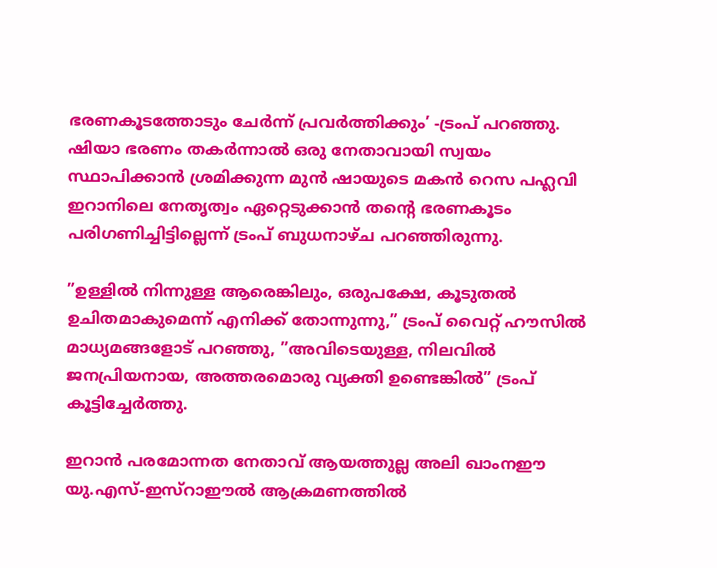ഭരണകൂടത്തോടും ചേര്‍ന്ന് പ്രവര്‍ത്തിക്കും’ -ട്രംപ് പറഞ്ഞു. ഷിയാ ഭരണം തകര്‍ന്നാല്‍ ഒരു നേതാവായി സ്വയം സ്ഥാപിക്കാന്‍ ശ്രമിക്കുന്ന മുന്‍ ഷായുടെ മകന്‍ റെസ പഹ്ലവി ഇറാനിലെ നേതൃത്വം ഏറ്റെടുക്കാന്‍ തന്റെ ഭരണകൂടം പരിഗണിച്ചിട്ടില്ലെന്ന് ട്രംപ് ബുധനാഴ്ച പറഞ്ഞിരുന്നു.

”ഉള്ളില്‍ നിന്നുള്ള ആരെങ്കിലും, ഒരുപക്ഷേ, കൂടുതല്‍ ഉചിതമാകുമെന്ന് എനിക്ക് തോന്നുന്നു,” ട്രംപ് വൈറ്റ് ഹൗസില്‍ മാധ്യമങ്ങളോട് പറഞ്ഞു, ”അവിടെയുള്ള, നിലവില്‍ ജനപ്രിയനായ, അത്തരമൊരു വ്യക്തി ഉണ്ടെങ്കില്‍” ട്രംപ് കൂട്ടിച്ചേര്‍ത്തു.

ഇറാന്‍ പരമോന്നത നേതാവ് ആയത്തുല്ല അലി ഖാംനഈ യു.എസ്-ഇസ്‌റാഈല്‍ ആക്രമണത്തില്‍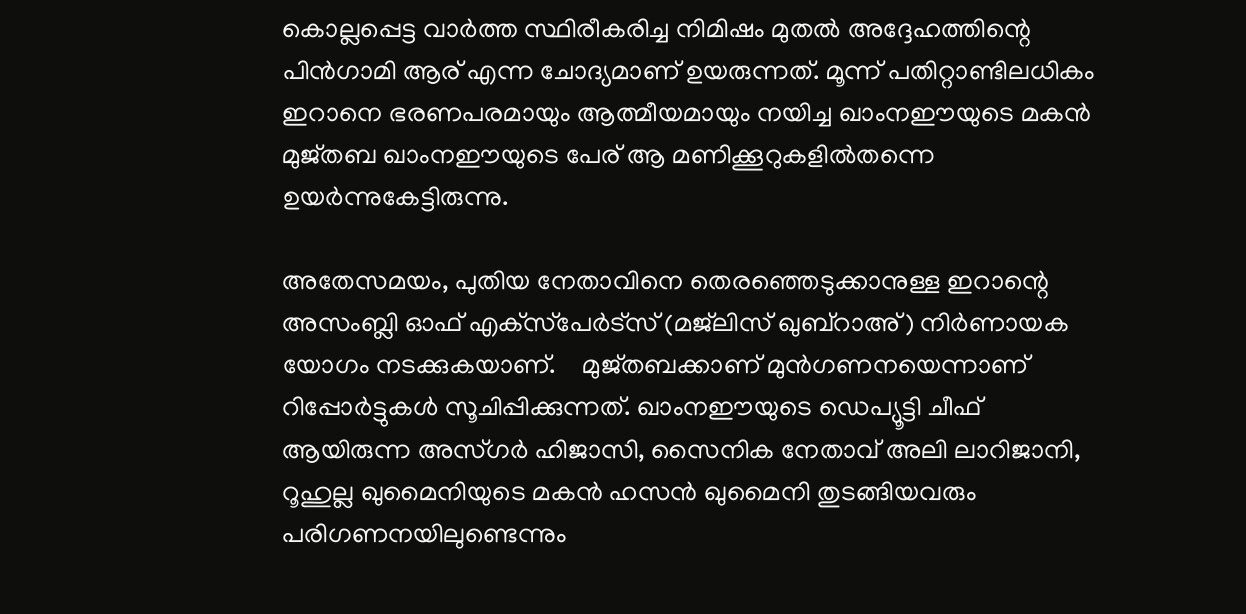കൊല്ലപ്പെട്ട വാര്‍ത്ത സ്ഥിരീകരിച്ച നിമിഷം മുതല്‍ അദ്ദേഹത്തിന്റെ പിന്‍ഗാമി ആര് എന്ന ചോദ്യമാണ് ഉയരുന്നത്. മൂന്ന് പതിറ്റാണ്ടിലധികം ഇറാനെ ഭരണപരമായും ആത്മീയമായും നയിച്ച ഖാംനഈയുടെ മകന്‍ മുജ്തബ ഖാംനഈയുടെ പേര് ആ മണിക്കൂറുകളില്‍തന്നെ ഉയര്‍ന്നുകേട്ടിരുന്നു.

അതേസമയം, പുതിയ നേതാവിനെ തെരഞ്ഞെടുക്കാനുള്ള ഇറാന്റെ അസംബ്ലി ഓഫ് എക്‌സ്‌പേര്‍ട്‌സ് (മജ്‌ലിസ് ഖുബ്‌റാഅ്) നിര്‍ണായക യോഗം നടക്കുകയാണ്.    മുജ്തബക്കാണ് മുന്‍ഗണനയെന്നാണ് റിപ്പോര്‍ട്ടുകള്‍ സൂചിപ്പിക്കുന്നത്. ഖാംനഈയുടെ ഡെപ്യൂട്ടി ചീഫ് ആയിരുന്ന അസ്ഗര്‍ ഹിജാസി, സൈനിക നേതാവ് അലി ലാറിജാനി, റൂഹുല്ല ഖുമൈനിയുടെ മകന്‍ ഹസന്‍ ഖുമൈനി തുടങ്ങിയവരും പരിഗണനയിലുണ്ടെന്നും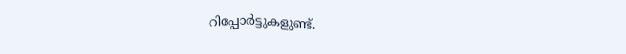റിപ്പോര്‍ട്ടുകളുണ്ട്.